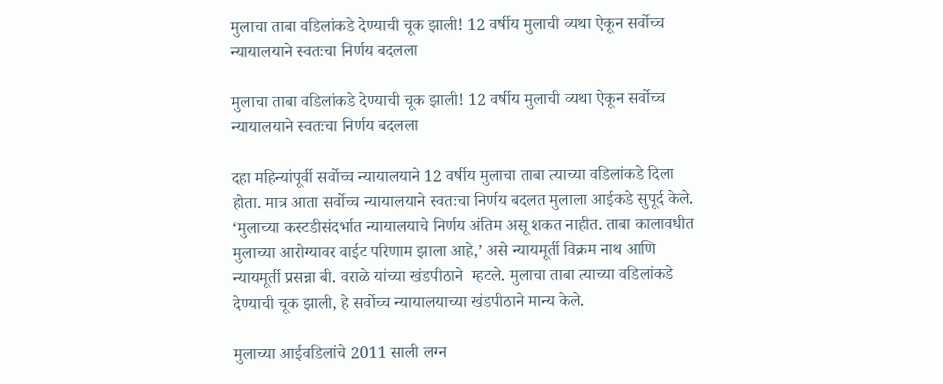मुलाचा ताबा वडिलांकडे देण्याची चूक झाली! 12 वर्षीय मुलाची व्यथा ऐकून सर्वोच्च न्यायालयाने स्वतःचा निर्णय बदलला

मुलाचा ताबा वडिलांकडे देण्याची चूक झाली! 12 वर्षीय मुलाची व्यथा ऐकून सर्वोच्च न्यायालयाने स्वतःचा निर्णय बदलला

दहा महिन्यांपूर्वी सर्वोच्च न्यायालयाने 12 वर्षीय मुलाचा ताबा त्याच्या वडिलांकडे दिला होता. मात्र आता सर्वोच्च न्यायालयाने स्वतःचा निर्णय बदलत मुलाला आईकडे सुपूर्द केले. ‘मुलाच्या कस्टडीसंदर्भात न्यायालयाचे निर्णय अंतिम असू शकत नाहीत. ताबा कालावधीत मुलाच्या आरोग्यावर वाईट परिणाम झाला आहे,’ असे न्यायमूर्ती विक्रम नाथ आणि न्यायमूर्ती प्रसन्ना बी. वराळे यांच्या खंडपीठाने  म्हटले. मुलाचा ताबा त्याच्या वडिलांकडे देण्याची चूक झाली, हे सर्वोच्च न्यायालयाच्या खंडपीठाने मान्य केले.

मुलाच्या आईवडिलांचे 2011 साली लग्न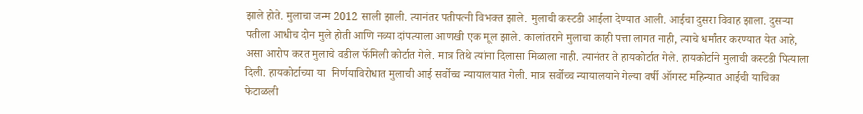झाले होते. मुलाचा जन्म 2012 साली झाली. त्यानंतर पतीपत्नी विभक्त झाले. मुलाची कस्टडी आईला देण्यात आली. आईचा दुसरा विवाह झाला. दुसऱ्या पतीला आधीच दोन मुले होती आणि नव्या दांपत्याला आणखी एक मूल झाले. कालांतराने मुलाचा काही पत्ता लागत नाही, त्याचे धर्मांतर करण्यात येत आहे, असा आरोप करत मुलाचे वडील फॅमिली कोर्टात गेले. मात्र तिथे त्यांना दिलासा मिळाला नाही. त्यानंतर ते हायकोर्टात गेले. हायकोर्टाने मुलाची कस्टडी पित्याला दिली. हायकोर्टाच्या या  निर्णयाविरोधात मुलाची आई सर्वोच्च न्यायालयात गेली. मात्र सर्वोच्च न्यायालयाने गेल्या वर्षी ऑगस्ट महिन्यात आईची याचिका फेटाळली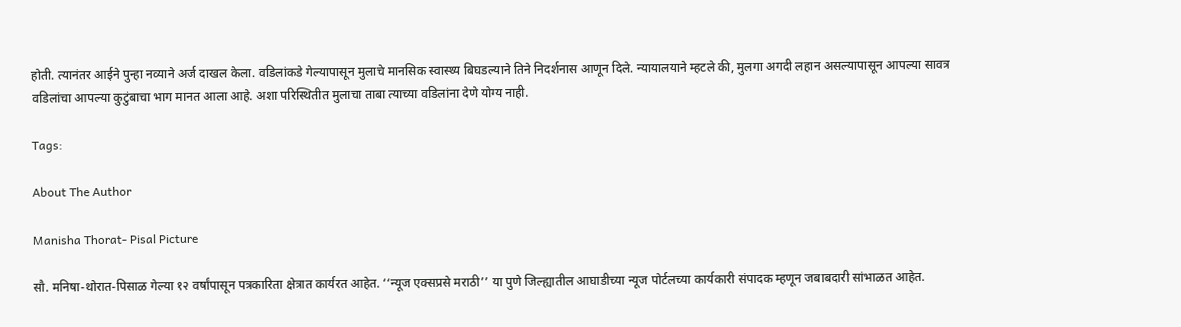होती. त्यानंतर आईने पुन्हा नव्याने अर्ज दाखल केला. वडिलांकडे गेल्यापासून मुलाचे मानसिक स्वास्थ्य बिघडल्याने तिने निदर्शनास आणून दिले. न्यायालयाने म्हटले की, मुलगा अगदी लहान असल्यापासून आपल्या सावत्र वडिलांचा आपल्या कुटुंबाचा भाग मानत आला आहे. अशा परिस्थितीत मुलाचा ताबा त्याच्या वडिलांना देणे योग्य नाही.

Tags:

About The Author

Manisha Thorat- Pisal Picture

सौ. मनिषा-थोरात-पिसाळ गेल्या १२ वर्षांपासून पत्रकारिता क्षेत्रात कार्यरत आहेत. ‘‘न्यूज एक्सप्रसे मराठी’’ या पुणे जिल्ह्यातील आघाडीच्या न्यूज पोर्टलच्या कार्यकारी संपादक म्हणून जबाबदारी सांभाळत आहेत.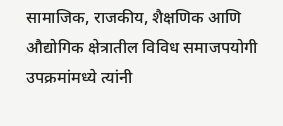सामाजिक, राजकीय, शैक्षणिक आणि औद्योगिक क्षेत्रातील विविध समाजपयोगी उपक्रमांमध्ये त्यांनी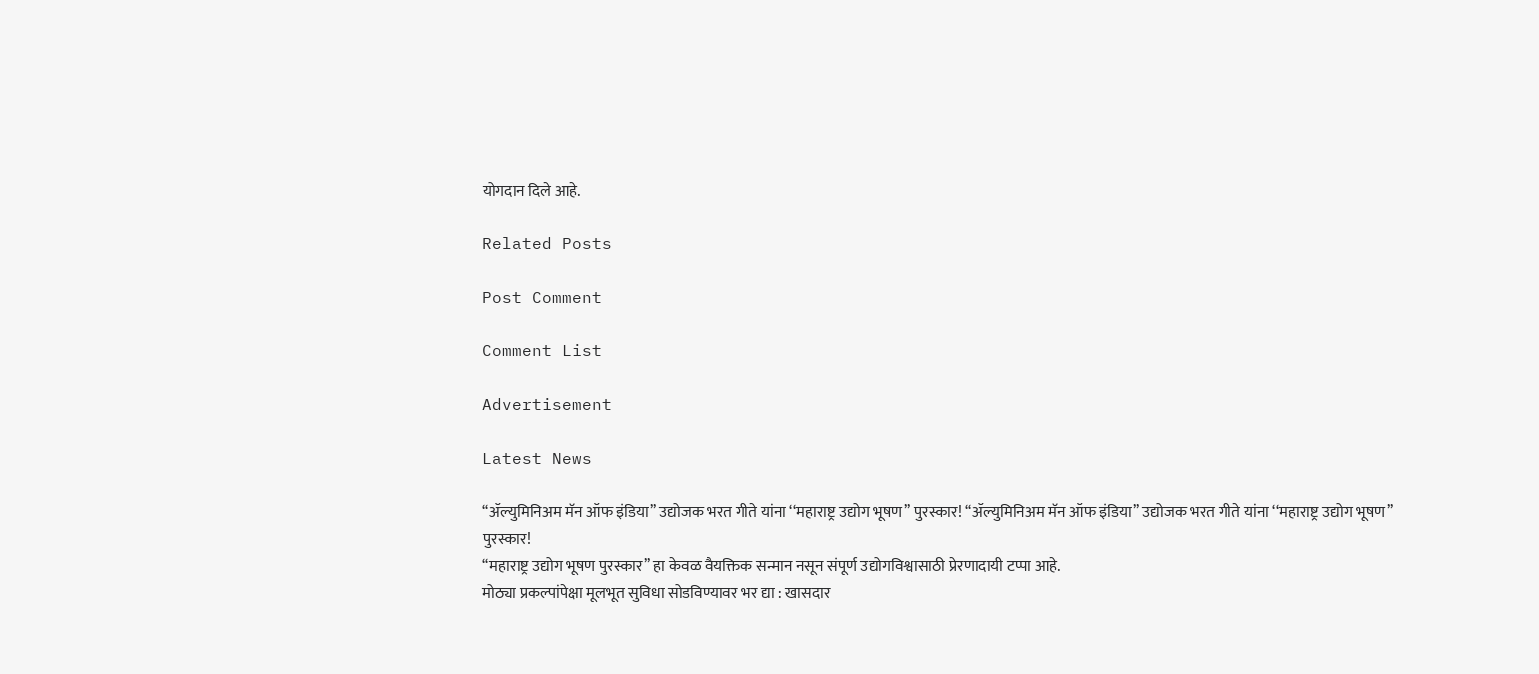योगदान दिले आहे.

Related Posts

Post Comment

Comment List

Advertisement

Latest News

‘‘ॲल्युमिनिअम मॅन ऑफ इंडिया’’ उद्योजक भरत गीते यांना ‘‘महाराष्ट्र उद्योग भूषण’’ पुरस्कार! ‘‘ॲल्युमिनिअम मॅन ऑफ इंडिया’’ उद्योजक भरत गीते यांना ‘‘महाराष्ट्र उद्योग भूषण’’ पुरस्कार!
‘‘महाराष्ट्र उद्योग भूषण पुरस्कार’’ हा केवळ वैयक्तिक सन्मान नसून संपूर्ण उद्योगविश्वासाठी प्रेरणादायी टप्पा आहे.
मोठ्या प्रकल्पांपेक्षा मूलभूत सुविधा सोडविण्यावर भर द्या : खासदार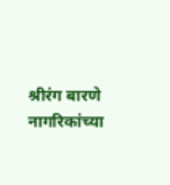श्रीरंग बारणे
नागरिकांच्या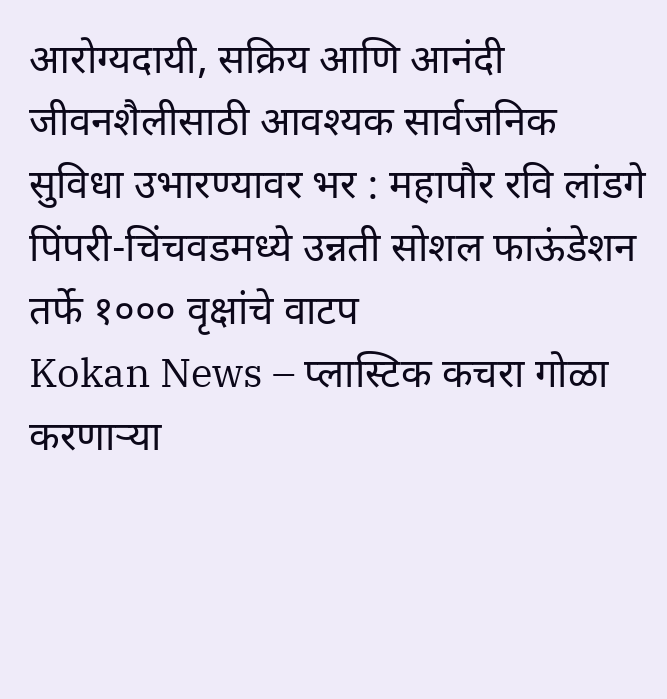आरोग्यदायी, सक्रिय आणि आनंदी जीवनशैलीसाठी आवश्यक सार्वजनिक सुविधा उभारण्यावर भर : महापौर रवि लांडगे
पिंपरी-चिंचवडमध्ये उन्नती सोशल फाऊंडेशन तर्फे १००० वृक्षांचे वाटप
Kokan News – प्लास्टिक कचरा गोळा करणाऱ्या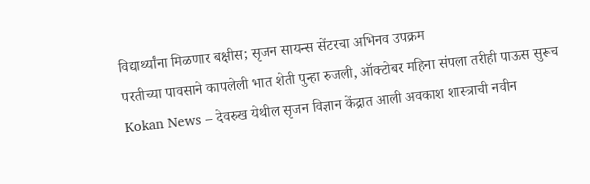विद्यार्थ्यांना मिळणार बक्षीस; सृजन सायन्स सेंटरचा अभिनव उपक्रम
परतीच्या पावसाने कापलेली भात शेती पुन्हा रुजली, ऑक्टोबर महिना संपला तरीही पाऊस सुरूच
Kokan News – देवरुख येथील सृजन विज्ञान केंद्रात आली अवकाश शास्त्राची नवीन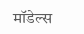मॉडेल्स